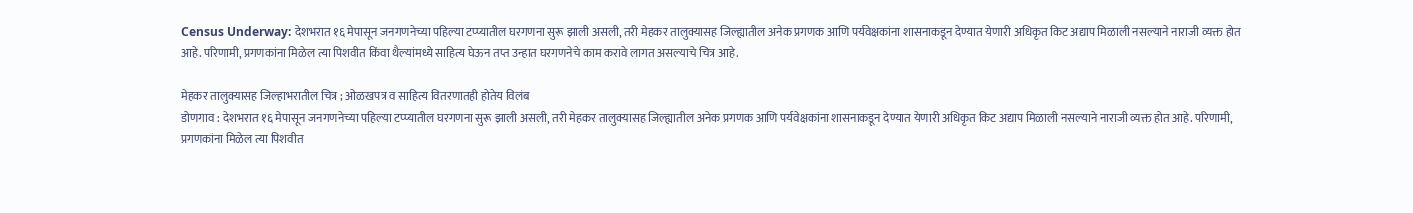Census Underway: देशभरात १६ मेपासून जनगणनेच्या पहिल्या टप्प्यातील घरगणना सुरू झाली असली, तरी मेहकर तालुक्यासह जिल्ह्यातील अनेक प्रगणक आणि पर्यवेक्षकांना शासनाकडून देण्यात येणारी अधिकृत किट अद्याप मिळाली नसल्याने नाराजी व्यक्त होत आहे. परिणामी, प्रगणकांना मिळेल त्या पिशवीत किंवा थैल्यांमध्ये साहित्य घेऊन तप्त उन्हात घरगणनेचे काम करावे लागत असल्याचे चित्र आहे.

मेहकर तालुक्यासह जिल्हाभरातील चित्र ; ओळखपत्र व साहित्य वितरणातही होतेय विलंब
डोणगाव : देशभरात १६ मेपासून जनगणनेच्या पहिल्या टप्प्यातील घरगणना सुरू झाली असली, तरी मेहकर तालुक्यासह जिल्ह्यातील अनेक प्रगणक आणि पर्यवेक्षकांना शासनाकडून देण्यात येणारी अधिकृत किट अद्याप मिळाली नसल्याने नाराजी व्यक्त होत आहे. परिणामी, प्रगणकांना मिळेल त्या पिशवीत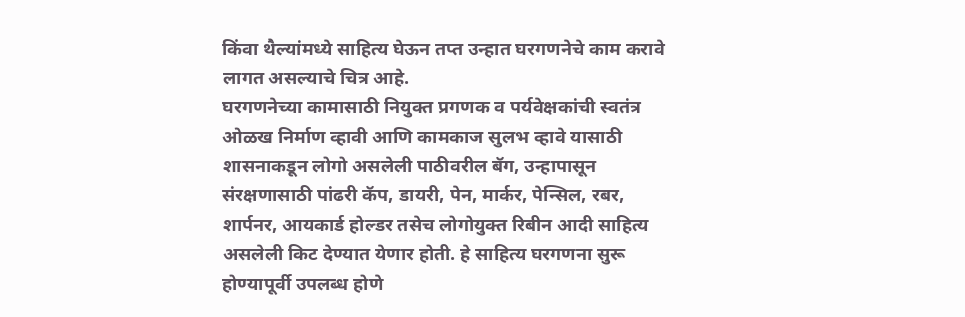किंवा थैल्यांमध्ये साहित्य घेऊन तप्त उन्हात घरगणनेचे काम करावे लागत असल्याचे चित्र आहे.
घरगणनेच्या कामासाठी नियुक्त प्रगणक व पर्यवेक्षकांची स्वतंत्र ओळख निर्माण व्हावी आणि कामकाज सुलभ व्हावे यासाठी शासनाकडून लोगो असलेली पाठीवरील बॅग, उन्हापासून संरक्षणासाठी पांढरी कॅप, डायरी, पेन, मार्कर, पेन्सिल, रबर, शार्पनर, आयकार्ड होल्डर तसेच लोगोयुक्त रिबीन आदी साहित्य असलेली किट देण्यात येणार होती. हे साहित्य घरगणना सुरू होण्यापूर्वी उपलब्ध होणे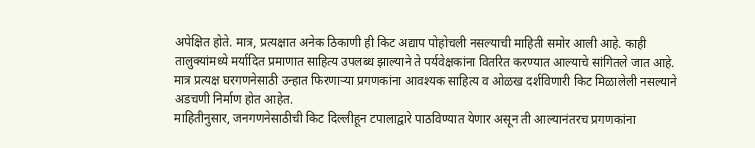अपेक्षित होते. मात्र, प्रत्यक्षात अनेक ठिकाणी ही किट अद्याप पोहोचली नसल्याची माहिती समोर आली आहे. काही तालुक्यांमध्ये मर्यादित प्रमाणात साहित्य उपलब्ध झाल्याने ते पर्यवेक्षकांना वितरित करण्यात आल्याचे सांगितले जात आहे. मात्र प्रत्यक्ष घरगणनेसाठी उन्हात फिरणाऱ्या प्रगणकांना आवश्यक साहित्य व ओळख दर्शविणारी किट मिळालेली नसल्याने अडचणी निर्माण होत आहेत.
माहितीनुसार, जनगणनेसाठीची किट दिल्लीहून टपालाद्वारे पाठविण्यात येणार असून ती आल्यानंतरच प्रगणकांना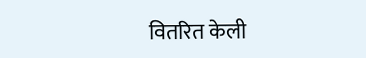वितरित केली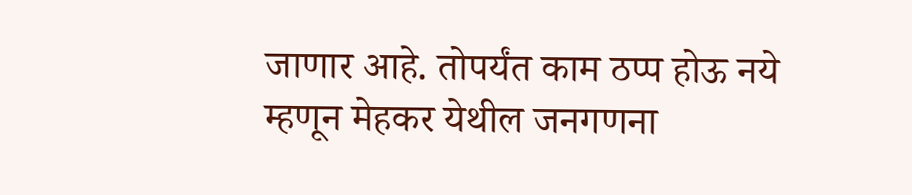जाणार आहे. तोपर्यंत काम ठप्प होऊ नये म्हणून मेहकर येथील जनगणना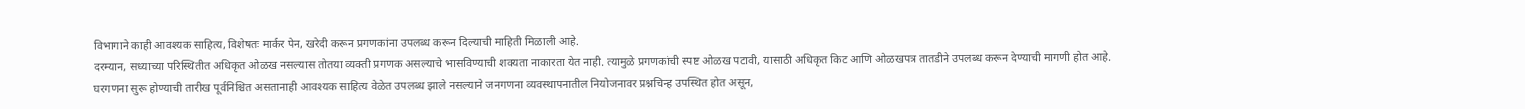विभागाने काही आवश्यक साहित्य, विशेषतः मार्कर पेन, खरेदी करून प्रगणकांना उपलब्ध करून दिल्याची माहिती मिळाली आहे.
दरम्यान, सध्याच्या परिस्थितीत अधिकृत ओळख नसल्यास तोतया व्यक्ती प्रगणक असल्याचे भासविण्याची शक्यता नाकारता येत नाही. त्यामुळे प्रगणकांची स्पष्ट ओळख पटावी, यासाठी अधिकृत किट आणि ओळखपत्र तातडीने उपलब्ध करून देण्याची मागणी होत आहे. घरगणना सुरू होण्याची तारीख पूर्वनिश्चित असतानाही आवश्यक साहित्य वेळेत उपलब्ध झाले नसल्याने जनगणना व्यवस्थापनातील नियोजनावर प्रश्नचिन्ह उपस्थित होत असून,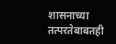शासनाच्या तत्परतेबाबतही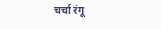चर्चा रंगू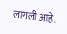लागली आहे.